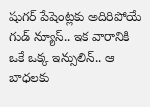షుగర్ పేషెంట్లకు అదిరిపోయే గుడ్ న్యూస్.. ఇక వారానికి ఒకే ఒక్క ఇన్సులిన్.. ఆ బాధలకు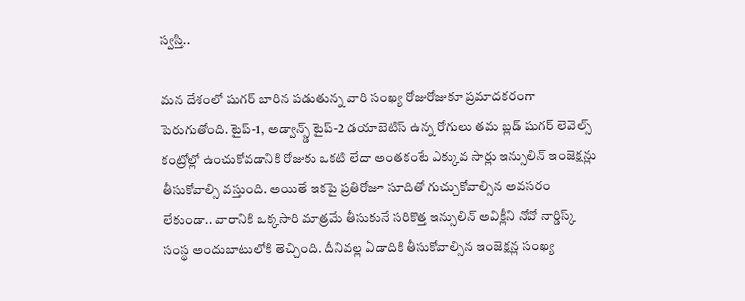స్వస్తి..

మన దేశంలో షుగర్ బారిన పడుతున్న వారి సంఖ్య రోజురోజుకూ ప్రమాదకరంగా పెరుగుతోంది. టైప్-1, అడ్వాన్స్డ్ టైప్-2 డయాబెటిస్ ఉన్న రోగులు తమ బ్లడ్ షుగర్ లెవెల్స్ కంట్రోల్లో ఉంచుకోవడానికి రోజుకు ఒకటి లేదా అంతకంటే ఎక్కువ సార్లు ఇన్సులిన్ ఇంజెక్షన్లు తీసుకోవాల్సి వస్తుంది. అయితే ఇకపై ప్రతిరోజూ సూదితో గుచ్చుకోవాల్సిన అవసరం లేకుండా.. వారానికి ఒక్కసారి మాత్రమే తీసుకునే సరికొత్త ఇన్సులిన్ అవిక్లీని నోవో నార్డిస్క్ సంస్థ అందుబాటులోకి తెచ్చింది. దీనివల్ల ఏడాదికి తీసుకోవాల్సిన ఇంజెక్షన్ల సంఖ్య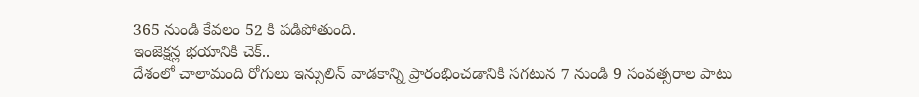365 నుండి కేవలం 52 కి పడిపోతుంది.
ఇంజెక్షన్ల భయానికి చెక్..
దేశంలో చాలామంది రోగులు ఇన్సులిన్ వాడకాన్ని ప్రారంభించడానికి సగటున 7 నుండి 9 సంవత్సరాల పాటు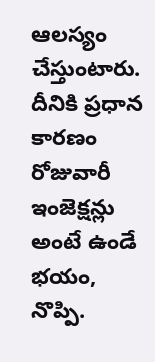ఆలస్యం చేస్తుంటారు. దీనికి ప్రధాన కారణం రోజువారీ ఇంజెక్షన్లు అంటే ఉండే భయం, నొప్పి.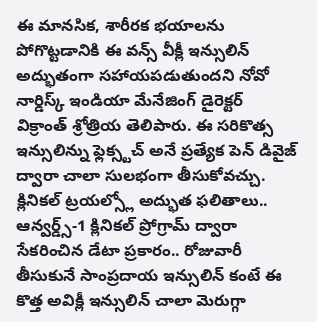ఈ మానసిక, శారీరక భయాలను పోగొట్టడానికి ఈ వన్స్ వీక్లీ ఇన్సులిన్ అద్భుతంగా సహాయపడుతుందని నోవో నార్డిస్క్ ఇండియా మేనేజింగ్ డైరెక్టర్ విక్రాంత్ శ్రోత్రియ తెలిపారు. ఈ సరికొత్స ఇన్సులిన్ను ఫ్లెక్స్టచ్ అనే ప్రత్యేక పెన్ డివైజ్ ద్వారా చాలా సులభంగా తీసుకోవచ్చు.
క్లినికల్ ట్రయల్స్లో అద్భుత ఫలితాలు..
ఆన్వర్డ్స్-1 క్లినికల్ ప్రోగ్రామ్ ద్వారా సేకరించిన డేటా ప్రకారం.. రోజువారీ తీసుకునే సాంప్రదాయ ఇన్సులిన్ కంటే ఈ కొత్త అవిక్లీ ఇన్సులిన్ చాలా మెరుగ్గా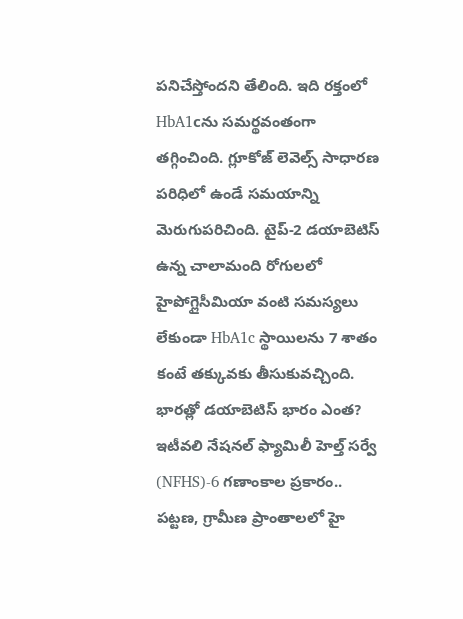పనిచేస్తోందని తేలింది. ఇది రక్తంలో HbA1cను సమర్థవంతంగా తగ్గించింది. గ్లూకోజ్ లెవెల్స్ సాధారణ పరిధిలో ఉండే సమయాన్ని మెరుగుపరిచింది. టైప్-2 డయాబెటిస్ ఉన్న చాలామంది రోగులలో హైపోగ్లైసీమియా వంటి సమస్యలు లేకుండా HbA1c స్థాయిలను 7 శాతం కంటే తక్కువకు తీసుకువచ్చింది.
భారత్లో డయాబెటిస్ భారం ఎంత?
ఇటీవలి నేషనల్ ఫ్యామిలీ హెల్త్ సర్వే (NFHS)-6 గణాంకాల ప్రకారం.. పట్టణ, గ్రామీణ ప్రాంతాలలో హై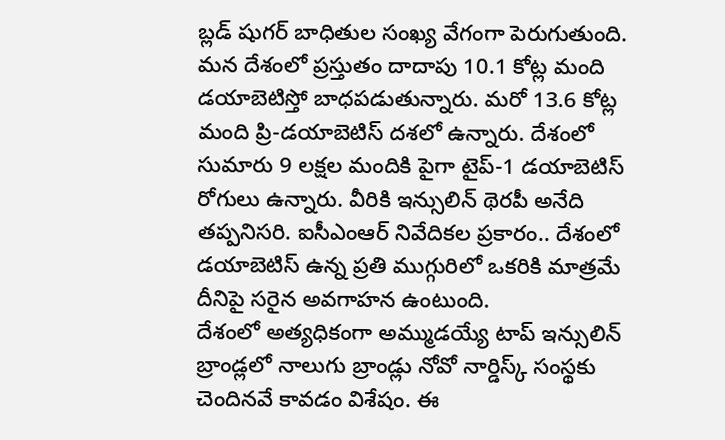బ్లడ్ షుగర్ బాధితుల సంఖ్య వేగంగా పెరుగుతుంది. మన దేశంలో ప్రస్తుతం దాదాపు 10.1 కోట్ల మంది డయాబెటిస్తో బాధపడుతున్నారు. మరో 13.6 కోట్ల మంది ప్రి-డయాబెటిస్ దశలో ఉన్నారు. దేశంలో సుమారు 9 లక్షల మందికి పైగా టైప్-1 డయాబెటిస్ రోగులు ఉన్నారు. వీరికి ఇన్సులిన్ థెరపీ అనేది తప్పనిసరి. ఐసీఎంఆర్ నివేదికల ప్రకారం.. దేశంలో డయాబెటిస్ ఉన్న ప్రతి ముగ్గురిలో ఒకరికి మాత్రమే దీనిపై సరైన అవగాహన ఉంటుంది.
దేశంలో అత్యధికంగా అమ్ముడయ్యే టాప్ ఇన్సులిన్ బ్రాండ్లలో నాలుగు బ్రాండ్లు నోవో నార్డిస్క్ సంస్థకు చెందినవే కావడం విశేషం. ఈ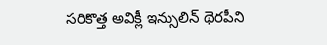సరికొత్త అవిక్లీ ఇన్సులిన్ థెరపీని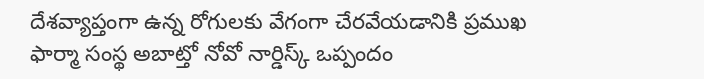దేశవ్యాప్తంగా ఉన్న రోగులకు వేగంగా చేరవేయడానికి ప్రముఖ ఫార్మా సంస్థ అబాట్తో నోవో నార్డిస్క్ ఒప్పందం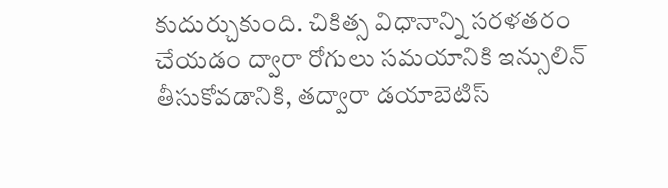కుదుర్చుకుంది. చికిత్స విధానాన్ని సరళతరం చేయడం ద్వారా రోగులు సమయానికి ఇన్సులిన్ తీసుకోవడానికి, తద్వారా డయాబెటిస్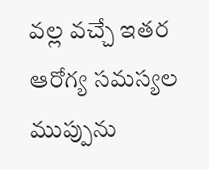వల్ల వచ్చే ఇతర ఆరోగ్య సమస్యల ముప్పును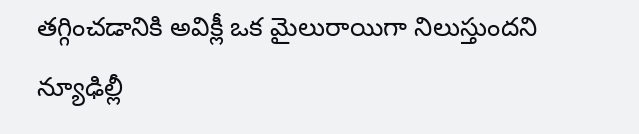తగ్గించడానికి అవిక్లీ ఒక మైలురాయిగా నిలుస్తుందని న్యూఢిల్లీ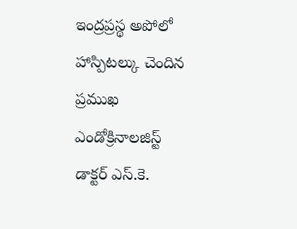ఇంద్రప్రస్థ అపోలో హాస్పిటల్కు చెందిన ప్రముఖ ఎండోక్రినాలజిస్ట్ డాక్టర్ ఎస్.కె.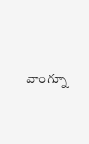వాంగ్నూ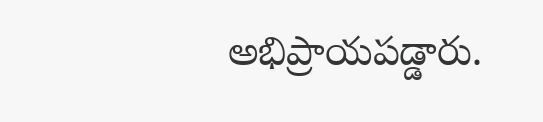అభిప్రాయపడ్డారు.